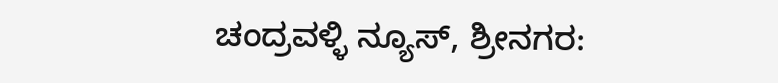ಚಂದ್ರವಳ್ಳಿ ನ್ಯೂಸ್, ಶ್ರೀನಗರ: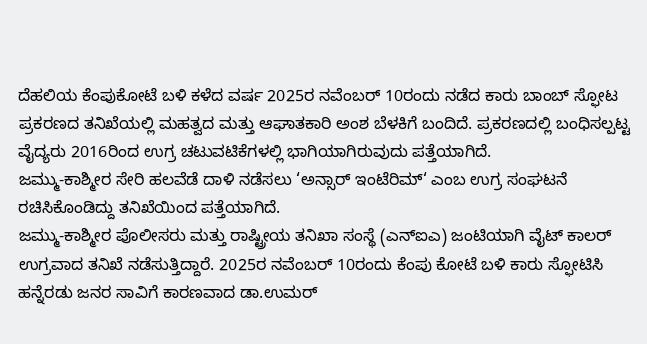ದೆಹಲಿಯ ಕೆಂಪುಕೋಟೆ ಬಳಿ ಕಳೆದ ವರ್ಷ 2025ರ ನವೆಂಬರ್ 10ರಂದು ನಡೆದ ಕಾರು ಬಾಂಬ್ ಸ್ಫೋಟ ಪ್ರಕರಣದ ತನಿಖೆಯಲ್ಲಿ ಮಹತ್ವದ ಮತ್ತು ಆಘಾತಕಾರಿ ಅಂಶ ಬೆಳಕಿಗೆ ಬಂದಿದೆ. ಪ್ರಕರಣದಲ್ಲಿ ಬಂಧಿಸಲ್ಪಟ್ಟ ವೈದ್ಯರು 2016ರಿಂದ ಉಗ್ರ ಚಟುವಟಿಕೆಗಳಲ್ಲಿ ಭಾಗಿಯಾಗಿರುವುದು ಪತ್ತೆಯಾಗಿದೆ.
ಜಮ್ಮು-ಕಾಶ್ಮೀರ ಸೇರಿ ಹಲವೆಡೆ ದಾಳಿ ನಡೆಸಲು ‘ಅನ್ಸಾರ್ ಇಂಟೆರಿಮ್‘ ಎಂಬ ಉಗ್ರ ಸಂಘಟನೆ ರಚಿಸಿಕೊಂಡಿದ್ದು ತನಿಖೆಯಿಂದ ಪತ್ತೆಯಾಗಿದೆ.
ಜಮ್ಮು-ಕಾಶ್ಮೀರ ಪೊಲೀಸರು ಮತ್ತು ರಾಷ್ಟ್ರೀಯ ತನಿಖಾ ಸಂಸ್ಥೆ (ಎನ್ಐಎ) ಜಂಟಿಯಾಗಿ ವೈಟ್ ಕಾಲರ್ ಉಗ್ರವಾದ ತನಿಖೆ ನಡೆಸುತ್ತಿದ್ದಾರೆ. 2025ರ ನವೆಂಬರ್ 10ರಂದು ಕೆಂಪು ಕೋಟೆ ಬಳಿ ಕಾರು ಸ್ಫೋಟಿಸಿ ಹನ್ನೆರಡು ಜನರ ಸಾವಿಗೆ ಕಾರಣವಾದ ಡಾ.ಉಮರ್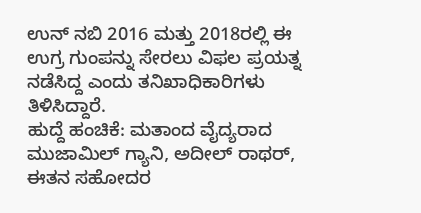ಉನ್ ನಬಿ 2016 ಮತ್ತು 2018ರಲ್ಲಿ ಈ ಉಗ್ರ ಗುಂಪನ್ನು ಸೇರಲು ವಿಫಲ ಪ್ರಯತ್ನ ನಡೆಸಿದ್ದ ಎಂದು ತನಿಖಾಧಿಕಾರಿಗಳು ತಿಳಿಸಿದ್ದಾರೆ.
ಹುದ್ದೆ ಹಂಚಿಕೆ: ಮತಾಂದ ವೈದ್ಯರಾದ ಮುಜಾಮಿಲ್ ಗ್ಯಾನಿ, ಅದೀಲ್ ರಾಥರ್, ಈತನ ಸಹೋದರ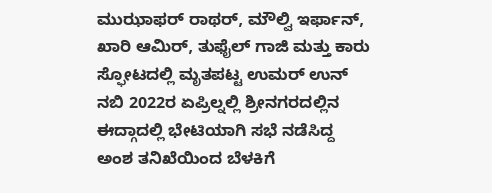ಮುಝಾಫರ್ ರಾಥರ್, ಮೌಲ್ವಿ ಇರ್ಫಾನ್, ಖಾರಿ ಆಮಿರ್, ತುಫೈಲ್ ಗಾಜಿ ಮತ್ತು ಕಾರು ಸ್ಫೋಟದಲ್ಲಿ ಮೃತಪಟ್ಟ ಉಮರ್ ಉನ್ ನಬಿ 2022ರ ಏಪ್ರಿಲ್ನಲ್ಲಿ ಶ್ರೀನಗರದಲ್ಲಿನ ಈದ್ಗಾದಲ್ಲಿ ಭೇಟಿಯಾಗಿ ಸಭೆ ನಡೆಸಿದ್ದ ಅಂಶ ತನಿಖೆಯಿಂದ ಬೆಳಕಿಗೆ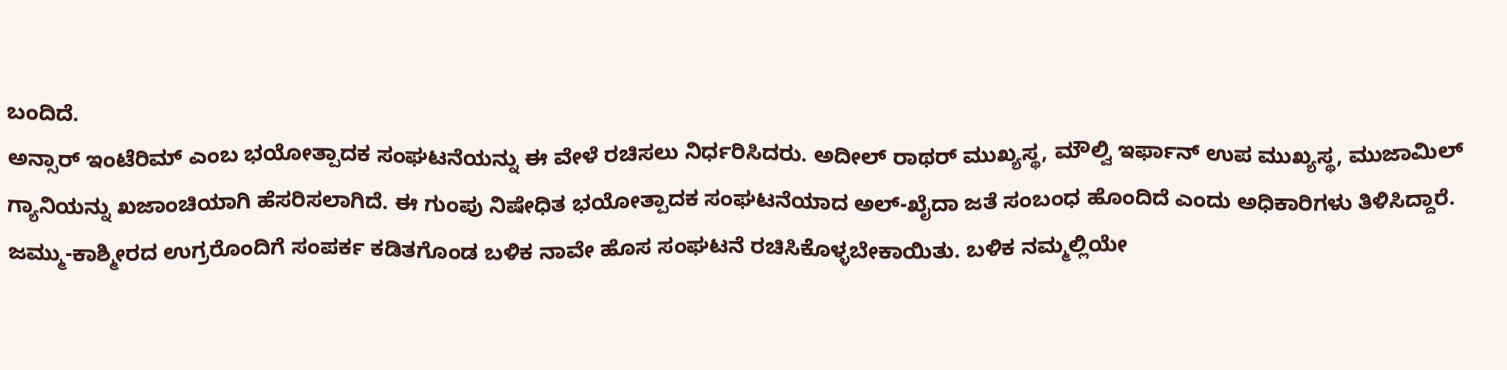ಬಂದಿದೆ.
ಅನ್ಸಾರ್ ಇಂಟೆರಿಮ್ ಎಂಬ ಭಯೋತ್ಪಾದಕ ಸಂಘಟನೆಯನ್ನು ಈ ವೇಳೆ ರಚಿಸಲು ನಿರ್ಧರಿಸಿದರು. ಅದೀಲ್ ರಾಥರ್ ಮುಖ್ಯಸ್ಥ, ಮೌಲ್ವಿ ಇರ್ಫಾನ್ ಉಪ ಮುಖ್ಯಸ್ಥ, ಮುಜಾಮಿಲ್ ಗ್ಯಾನಿಯನ್ನು ಖಜಾಂಚಿಯಾಗಿ ಹೆಸರಿಸಲಾಗಿದೆ. ಈ ಗುಂಪು ನಿಷೇಧಿತ ಭಯೋತ್ಪಾದಕ ಸಂಘಟನೆಯಾದ ಅಲ್-ಖೈದಾ ಜತೆ ಸಂಬಂಧ ಹೊಂದಿದೆ ಎಂದು ಅಧಿಕಾರಿಗಳು ತಿಳಿಸಿದ್ದಾರೆ.
ಜಮ್ಮು-ಕಾಶ್ಮೀರದ ಉಗ್ರರೊಂದಿಗೆ ಸಂಪರ್ಕ ಕಡಿತಗೊಂಡ ಬಳಿಕ ನಾವೇ ಹೊಸ ಸಂಘಟನೆ ರಚಿಸಿಕೊಳ್ಳಬೇಕಾಯಿತು. ಬಳಿಕ ನಮ್ಮಲ್ಲಿಯೇ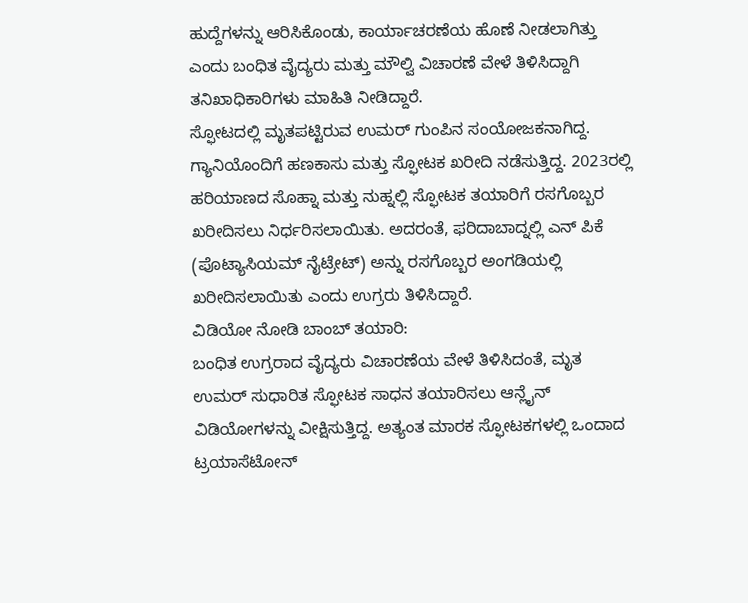ಹುದ್ದೆಗಳನ್ನು ಆರಿಸಿಕೊಂಡು, ಕಾರ್ಯಾಚರಣೆಯ ಹೊಣೆ ನೀಡಲಾಗಿತ್ತು ಎಂದು ಬಂಧಿತ ವೈದ್ಯರು ಮತ್ತು ಮೌಲ್ವಿ ವಿಚಾರಣೆ ವೇಳೆ ತಿಳಿಸಿದ್ದಾಗಿ ತನಿಖಾಧಿಕಾರಿಗಳು ಮಾಹಿತಿ ನೀಡಿದ್ದಾರೆ.
ಸ್ಫೋಟದಲ್ಲಿ ಮೃತಪಟ್ಟಿರುವ ಉಮರ್ ಗುಂಪಿನ ಸಂಯೋಜಕನಾಗಿದ್ದ. ಗ್ಯಾನಿಯೊಂದಿಗೆ ಹಣಕಾಸು ಮತ್ತು ಸ್ಫೋಟಕ ಖರೀದಿ ನಡೆಸುತ್ತಿದ್ದ. 2023ರಲ್ಲಿ ಹರಿಯಾಣದ ಸೊಹ್ನಾ ಮತ್ತು ನುಹ್ನಲ್ಲಿ ಸ್ಫೋಟಕ ತಯಾರಿಗೆ ರಸಗೊಬ್ಬರ ಖರೀದಿಸಲು ನಿರ್ಧರಿಸಲಾಯಿತು. ಅದರಂತೆ, ಫರಿದಾಬಾದ್ನಲ್ಲಿ ಎನ್ ಪಿಕೆ (ಪೊಟ್ಯಾಸಿಯಮ್ ನೈಟ್ರೇಟ್) ಅನ್ನು ರಸಗೊಬ್ಬರ ಅಂಗಡಿಯಲ್ಲಿ ಖರೀದಿಸಲಾಯಿತು ಎಂದು ಉಗ್ರರು ತಿಳಿಸಿದ್ದಾರೆ.
ವಿಡಿಯೋ ನೋಡಿ ಬಾಂಬ್ ತಯಾರಿ:
ಬಂಧಿತ ಉಗ್ರರಾದ ವೈದ್ಯರು ವಿಚಾರಣೆಯ ವೇಳೆ ತಿಳಿಸಿದಂತೆ, ಮೃತ ಉಮರ್ ಸುಧಾರಿತ ಸ್ಫೋಟಕ ಸಾಧನ ತಯಾರಿಸಲು ಆನ್ಲೈನ್ ವಿಡಿಯೋಗಳನ್ನು ವೀಕ್ಷಿಸುತ್ತಿದ್ದ. ಅತ್ಯಂತ ಮಾರಕ ಸ್ಫೋಟಕಗಳಲ್ಲಿ ಒಂದಾದ ಟ್ರಯಾಸೆಟೋನ್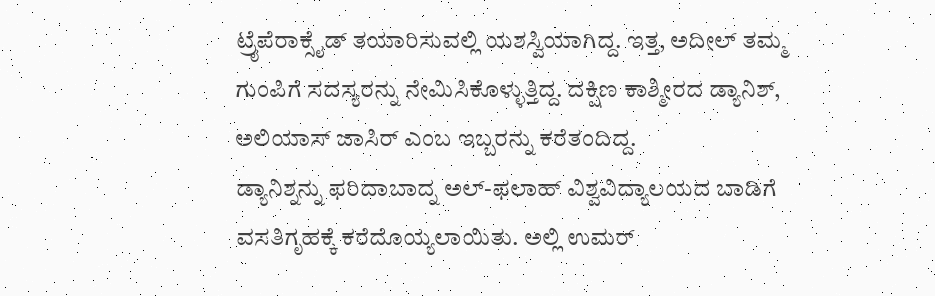ಟ್ರೈಪೆರಾಕ್ಸೈಡ್ ತಯಾರಿಸುವಲ್ಲಿ ಯಶಸ್ವಿಯಾಗಿದ್ದ. ಇತ್ತ, ಅದೀಲ್ ತಮ್ಮ ಗುಂಪಿಗೆ ಸದಸ್ಯರನ್ನು ನೇಮಿಸಿಕೊಳ್ಳುತ್ತಿದ್ದ. ದಕ್ಷಿಣ ಕಾಶ್ಮೀರದ ಡ್ಯಾನಿಶ್, ಅಲಿಯಾಸ್ ಜಾಸಿರ್ ಎಂಬ ಇಬ್ಬರನ್ನು ಕರೆತಂದಿದ್ದ.
ಡ್ಯಾನಿಶ್ನನ್ನು ಫರಿದಾಬಾದ್ನ ಅಲ್-ಫಲಾಹ್ ವಿಶ್ವವಿದ್ಯಾಲಯದ ಬಾಡಿಗೆ ವಸತಿಗೃಹಕ್ಕೆ ಕರೆದೊಯ್ಯಲಾಯಿತು. ಅಲ್ಲಿ ಉಮರ್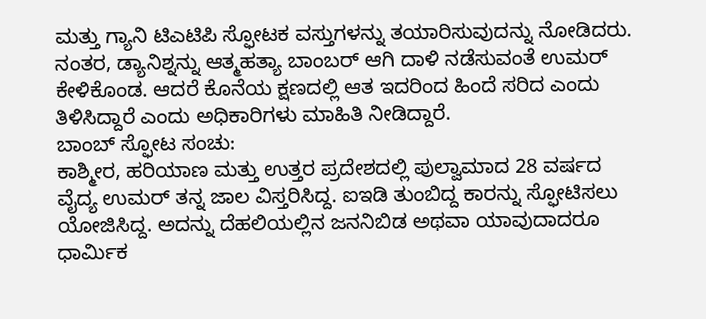ಮತ್ತು ಗ್ಯಾನಿ ಟಿಎಟಿಪಿ ಸ್ಫೋಟಕ ವಸ್ತುಗಳನ್ನು ತಯಾರಿಸುವುದನ್ನು ನೋಡಿದರು.
ನಂತರ, ಡ್ಯಾನಿಶ್ನನ್ನು ಆತ್ಮಹತ್ಯಾ ಬಾಂಬರ್ ಆಗಿ ದಾಳಿ ನಡೆಸುವಂತೆ ಉಮರ್ ಕೇಳಿಕೊಂಡ. ಆದರೆ ಕೊನೆಯ ಕ್ಷಣದಲ್ಲಿ ಆತ ಇದರಿಂದ ಹಿಂದೆ ಸರಿದ ಎಂದು ತಿಳಿಸಿದ್ದಾರೆ ಎಂದು ಅಧಿಕಾರಿಗಳು ಮಾಹಿತಿ ನೀಡಿದ್ದಾರೆ.
ಬಾಂಬ್ ಸ್ಫೋಟ ಸಂಚು:
ಕಾಶ್ಮೀರ, ಹರಿಯಾಣ ಮತ್ತು ಉತ್ತರ ಪ್ರದೇಶದಲ್ಲಿ ಪುಲ್ವಾಮಾದ 28 ವರ್ಷದ ವೈದ್ಯ ಉಮರ್ ತನ್ನ ಜಾಲ ವಿಸ್ತರಿಸಿದ್ದ. ಐಇಡಿ ತುಂಬಿದ್ದ ಕಾರನ್ನು ಸ್ಫೋಟಿಸಲು ಯೋಜಿಸಿದ್ದ. ಅದನ್ನು ದೆಹಲಿಯಲ್ಲಿನ ಜನನಿಬಿಡ ಅಥವಾ ಯಾವುದಾದರೂ ಧಾರ್ಮಿಕ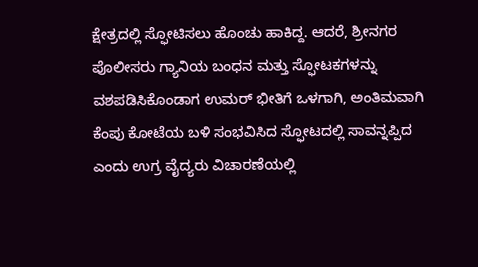ಕ್ಷೇತ್ರದಲ್ಲಿ ಸ್ಫೋಟಿಸಲು ಹೊಂಚು ಹಾಕಿದ್ದ. ಆದರೆ, ಶ್ರೀನಗರ ಪೊಲೀಸರು ಗ್ಯಾನಿಯ ಬಂಧನ ಮತ್ತು ಸ್ಫೋಟಕಗಳನ್ನು ವಶಪಡಿಸಿಕೊಂಡಾಗ ಉಮರ್ ಭೀತಿಗೆ ಒಳಗಾಗಿ, ಅಂತಿಮವಾಗಿ ಕೆಂಪು ಕೋಟೆಯ ಬಳಿ ಸಂಭವಿಸಿದ ಸ್ಫೋಟದಲ್ಲಿ ಸಾವನ್ನಪ್ಪಿದ ಎಂದು ಉಗ್ರ ವೈದ್ಯರು ವಿಚಾರಣೆಯಲ್ಲಿ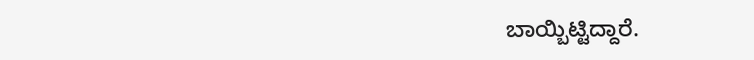ಬಾಯ್ಬಿಟ್ಟಿದ್ದಾರೆ.